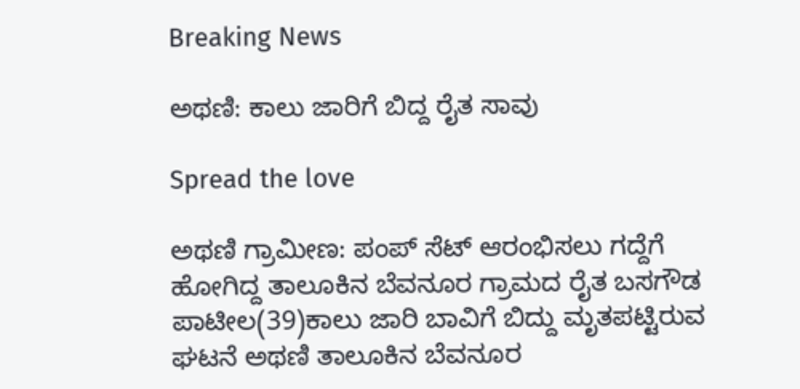Breaking News

ಅಥಣಿ: ಕಾಲು ಜಾರಿಗೆ ಬಿದ್ದ ರೈತ ಸಾವು

Spread the love

ಅಥಣಿ ಗ್ರಾಮೀಣ: ಪಂಪ್ ಸೆಟ್ ಆರಂಭಿಸಲು ಗದ್ದೆಗೆ ಹೋಗಿದ್ದ ತಾಲೂಕಿನ ಬೆವನೂರ ಗ್ರಾಮದ ರೈತ ಬಸಗೌಡ ಪಾಟೀಲ(39)ಕಾಲು ಜಾರಿ ಬಾವಿಗೆ ಬಿದ್ದು ಮೃತಪಟ್ಟಿರುವ ಘಟನೆ ಅಥಣಿ ತಾಲೂಕಿನ ಬೆವನೂರ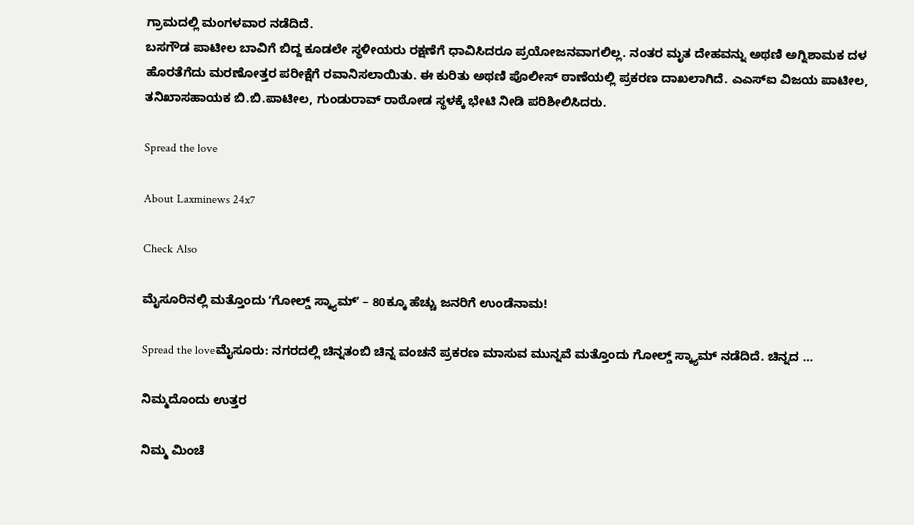ಗ್ರಾಮದಲ್ಲಿ ಮಂಗಳವಾರ ನಡೆದಿದೆ.
ಬಸಗೌಡ ಪಾಟೀಲ ಬಾವಿಗೆ ಬಿದ್ದ ಕೂಡಲೇ ಸ್ಥಳೀಯರು ರಕ್ಷಣೆಗೆ ಧಾವಿಸಿದರೂ ಪ್ರಯೋಜನವಾಗಲಿಲ್ಲ. ನಂತರ ಮೃತ ದೇಹವನ್ನು ಅಥಣಿ ಅಗ್ನಿಶಾಮಕ ದಳ ಹೊರತೆಗೆದು ಮರಣೋತ್ತರ ಪರೀಕ್ಷೆಗೆ ರವಾನಿಸಲಾಯಿತು. ಈ ಕುರಿತು ಅಥಣಿ ಪೊಲೀಸ್ ಠಾಣೆಯಲ್ಲಿ ಪ್ರಕರಣ ದಾಖಲಾಗಿದೆ. ಎಎಸ್‌ಐ ವಿಜಯ ಪಾಟೀಲ, ತನಿಖಾಸಹಾಯಕ ಬಿ.ಬಿ.ಪಾಟೀಲ, ಗುಂಡುರಾವ್ ರಾಠೋಡ ಸ್ಥಳಕ್ಕೆ ಭೇಟಿ ನೀಡಿ ಪರಿಶೀಲಿಸಿದರು.

Spread the love

About Laxminews 24x7

Check Also

ಮೈಸೂರಿನಲ್ಲಿ ಮತ್ತೊಂದು ʻಗೋಲ್ಡ್ ಸ್ಕ್ಯಾಮ್ʼ – 80ಕ್ಕೂ ಹೆಚ್ಚು ಜನರಿಗೆ ಉಂಡೆನಾಮ!

Spread the loveಮೈಸೂರು: ನಗರದಲ್ಲಿ ಚಿನ್ನತಂಬಿ ಚಿನ್ನ ವಂಚನೆ ಪ್ರಕರಣ ಮಾಸುವ ಮುನ್ನವೆ ಮತ್ತೊಂದು ಗೋಲ್ಡ್ ಸ್ಕ್ಯಾಮ್ ನಡೆದಿದೆ. ಚಿನ್ನದ …

ನಿಮ್ಮದೊಂದು ಉತ್ತರ

ನಿಮ್ಮ ಮಿಂಚೆ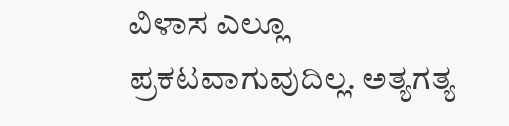ವಿಳಾಸ ಎಲ್ಲೂ ಪ್ರಕಟವಾಗುವುದಿಲ್ಲ. ಅತ್ಯಗತ್ಯ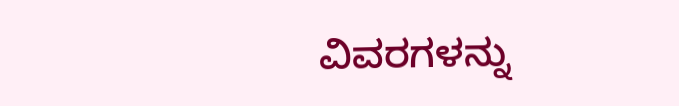ವಿವರಗಳನ್ನು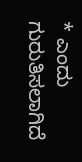* ಎಂದು ಗುರುತಿಸಲಾಗಿದೆ